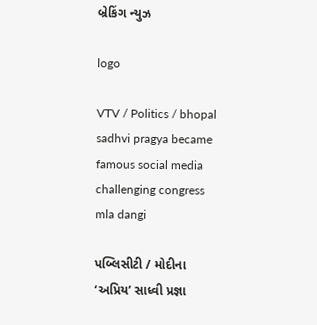બ્રેકિંગ ન્યુઝ

logo

VTV / Politics / bhopal sadhvi pragya became famous social media challenging congress mla dangi

પબ્લિસીટી / મોદીના ‘અપ્રિય’ સાધ્વી પ્રજ્ઞા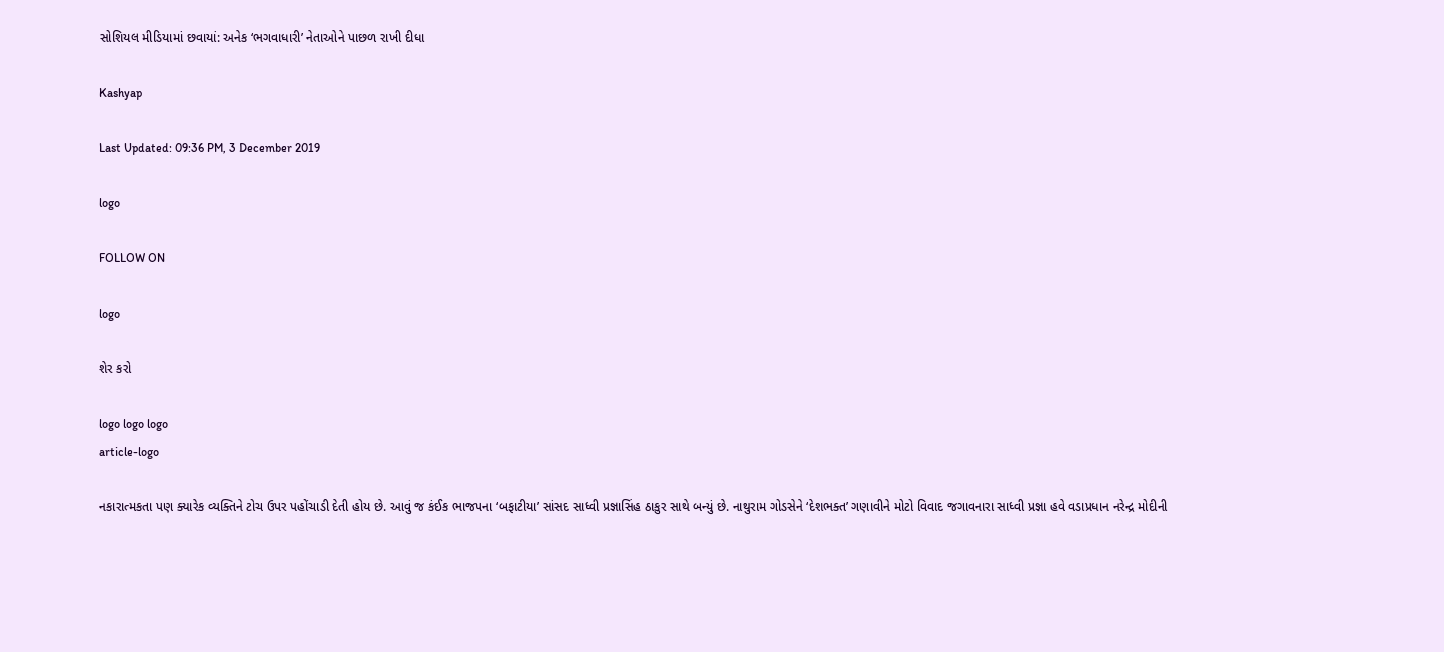સોશિયલ મીડિયામાં છવાયાં: અનેક ‘ભગવાધારી’ નેતાઓને પાછળ રાખી દીધા

Kashyap

Last Updated: 09:36 PM, 3 December 2019

logo

FOLLOW ON

logo

શેર કરો

logo logo logo
article-logo

નકારાત્મકતા પણ ક્યારેક વ્યક્તિને ટોચ ઉપર પહોંચાડી દેતી હોય છે. આવું જ કંઈક ભાજપના ‘બફાટીયા’ સાંસદ સાધ્વી પ્રજ્ઞાસિંહ ઠાકુર સાથે બન્યું છે. નાથુરામ ગોડસેને ‘દેશભક્ત’ ગણાવીને મોટો વિવાદ જગાવનારા સાધ્વી પ્રજ્ઞા હવે વડાપ્રધાન નરેન્દ્ર મોદીની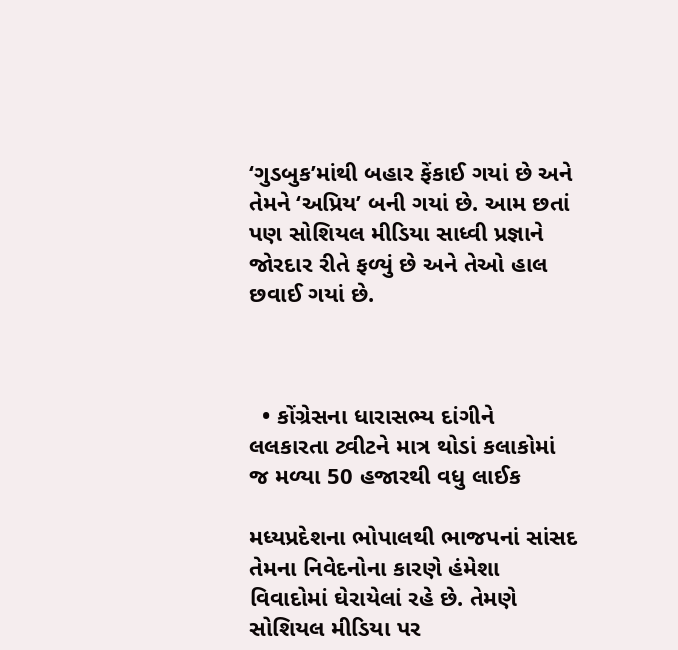‘ગુડબુક’માંથી બહાર ફેંકાઈ ગયાં છે અને તેમને ‘અપ્રિય’ બની ગયાં છે. આમ છતાં પણ સોશિયલ મીડિયા સાધ્વી પ્રજ્ઞાને જોરદાર રીતે ફળ્યું છે અને તેઓ હાલ છવાઈ ગયાં છે.



  • કોંગ્રેસના ધારાસભ્ય દાંગીને લલકારતા ટ્વીટને માત્ર થોડાં કલાકોમાં જ મળ્યા 50 હજારથી વધુ લાઈક

મધ્યપ્રદેશના ભોપાલથી ભાજપનાં સાંસદ તેમના નિવેદનોના કારણે હંમેશા વિવાદોમાં ઘેરાયેલાં રહે છે. તેમણે સોશિયલ મીડિયા પર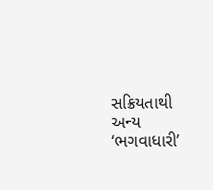સક્રિયતાથી અન્ય ‘ભગવાધારી’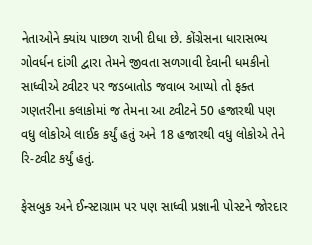નેતાઓને ક્યાંય પાછળ રાખી દીધા છે. કોંગ્રેસના ધારાસભ્ય ગોવર્ધન દાંગી દ્વારા તેમને જીવતા સળગાવી દેવાની ધમકીનો સાધ્વીએ ટ્વીટર પર જડબાતોડ જવાબ આપ્યો તો ફક્ત ગણતરીના કલાકોમાં જ તેમના આ ટ્વીટને 50 હજારથી પણ વધુ લોકોએ લાઈક કર્યું હતું અને 18 હજારથી વધુ લોકોએ તેને રિ-ટ્વીટ કર્યું હતું.

ફેસબુક અને ઈન્સ્ટાગ્રામ પર પણ સાધ્વી પ્રજ્ઞાની પોસ્ટને જોરદાર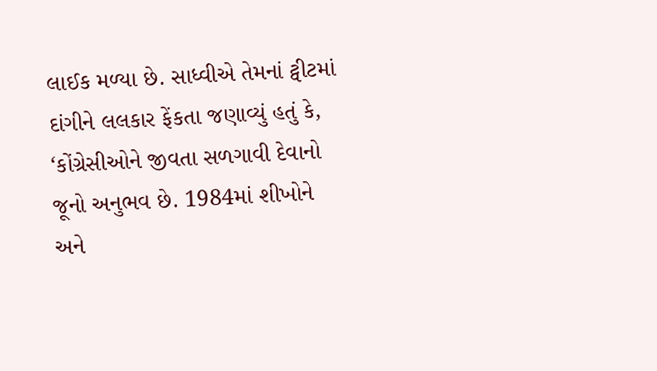લાઈક મળ્યા છે. સાધ્વીએ તેમનાં ટ્વીટમાં દાંગીને લલકાર ફેંકતા જણાવ્યું હતું કે, ‘કોંગ્રેસીઓને જીવતા સળગાવી દેવાનો જૂનો અનુભવ છે. 1984માં શીખોને અને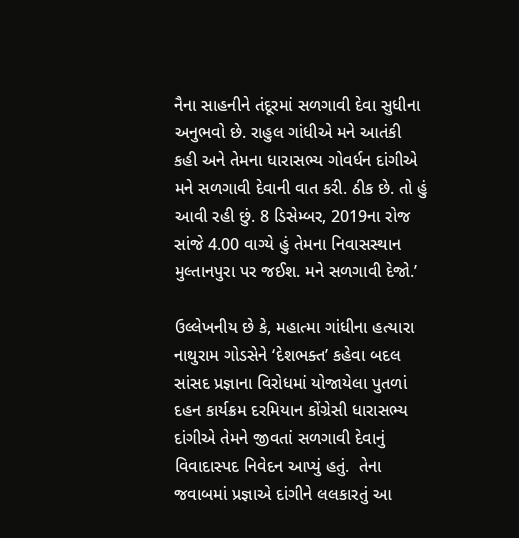નૈના સાહનીને તંદૂરમાં સળગાવી દેવા સુધીના અનુભવો છે. રાહુલ ગાંધીએ મને આતંકી કહી અને તેમના ધારાસભ્ય ગોવર્ધન દાંગીએ મને સળગાવી દેવાની વાત કરી. ઠીક છે. તો હું આવી રહી છું. 8 ડિસેમ્બર, 2019ના રોજ સાંજે 4.00 વાગ્યે હું તેમના નિવાસસ્થાન મુલ્તાનપુરા પર જઈશ. મને સળગાવી દેજો.’

ઉલ્લેખનીય છે કે, મહાત્મા ગાંધીના હત્યારા નાથુરામ ગોડસેને ‘દેશભક્ત’ કહેવા બદલ સાંસદ પ્રજ્ઞાના વિરોધમાં યોજાયેલા પુતળાં દહન કાર્યક્રમ દરમિયાન કોંગ્રેસી ધારાસભ્ય દાંગીએ તેમને જીવતાં સળગાવી દેવાનું વિવાદાસ્પદ નિવેદન આપ્યું હતું.  તેના જવાબમાં પ્રજ્ઞાએ દાંગીને લલકારતું આ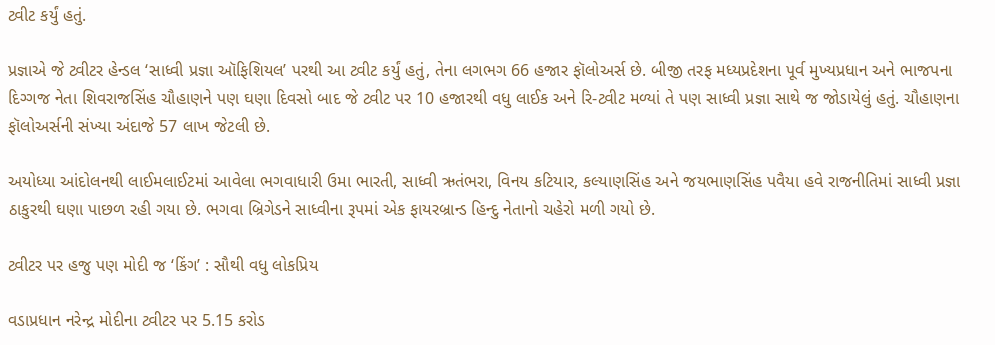ટ્વીટ કર્યું હતું.

પ્રજ્ઞાએ જે ટ્વીટર હેન્ડલ ‘સાધ્વી પ્રજ્ઞા ઑફિશિયલ’ પરથી આ ટ્વીટ કર્યું હતું, તેના લગભગ 66 હજાર ફૉલોઅર્સ છે. બીજી તરફ મધ્યપ્રદેશના પૂર્વ મુખ્યપ્રધાન અને ભાજપના દિગ્ગજ નેતા શિવરાજસિંહ ચૌહાણને પણ ઘણા દિવસો બાદ જે ટ્વીટ પર 10 હજારથી વધુ લાઈક અને રિ-ટ્વીટ મળ્યાં તે પણ સાધ્વી પ્રજ્ઞા સાથે જ જોડાયેલું હતું. ચૌહાણના ફૉલોઅર્સની સંખ્યા અંદાજે 57 લાખ જેટલી છે.

અયોધ્યા આંદોલનથી લાઈમલાઈટમાં આવેલા ભગવાધારી ઉમા ભારતી, સાધ્વી ઋતંભરા, વિનય કટિયાર, કલ્યાણસિંહ અને જયભાણસિંહ પવૈયા હવે રાજનીતિમાં સાધ્વી પ્રજ્ઞા ઠાકુરથી ઘણા પાછળ રહી ગયા છે. ભગવા બ્રિગેડને સાધ્વીના રૂપમાં એક ફાયરબ્રાન્ડ હિન્દુ નેતાનો ચહેરો મળી ગયો છે.

ટ્વીટર પર હજુ પણ મોદી જ ‘કિંગ’ : સૌથી વધુ લોકપ્રિય

વડાપ્રધાન નરેન્દ્ર મોદીના ટ્વીટર પર 5.15 કરોડ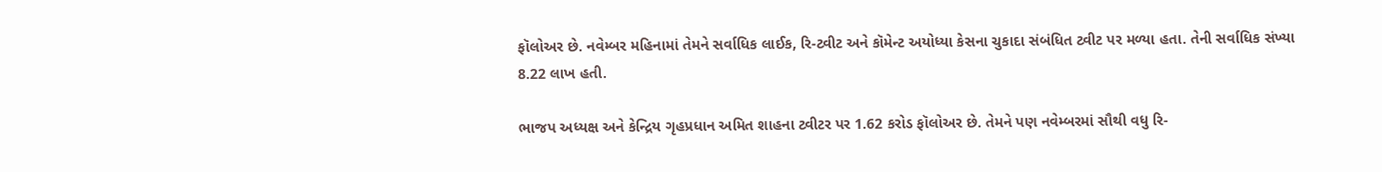ફૉલોઅર છે. નવેમ્બર મહિનામાં તેમને સર્વાધિક લાઈક, રિ-ટ્વીટ અને કૉમેન્ટ અયોધ્યા કેસના ચુકાદા સંબંધિત ટ્વીટ પર મળ્યા હતા. તેની સર્વાધિક સંખ્યા 8.22 લાખ હતી.

ભાજપ અધ્યક્ષ અને કેન્દ્રિય ગૃહપ્રધાન અમિત શાહના ટ્વીટર પર 1.62 કરોડ ફૉલોઅર છે. તેમને પણ નવેમ્બરમાં સૌથી વધુ રિ-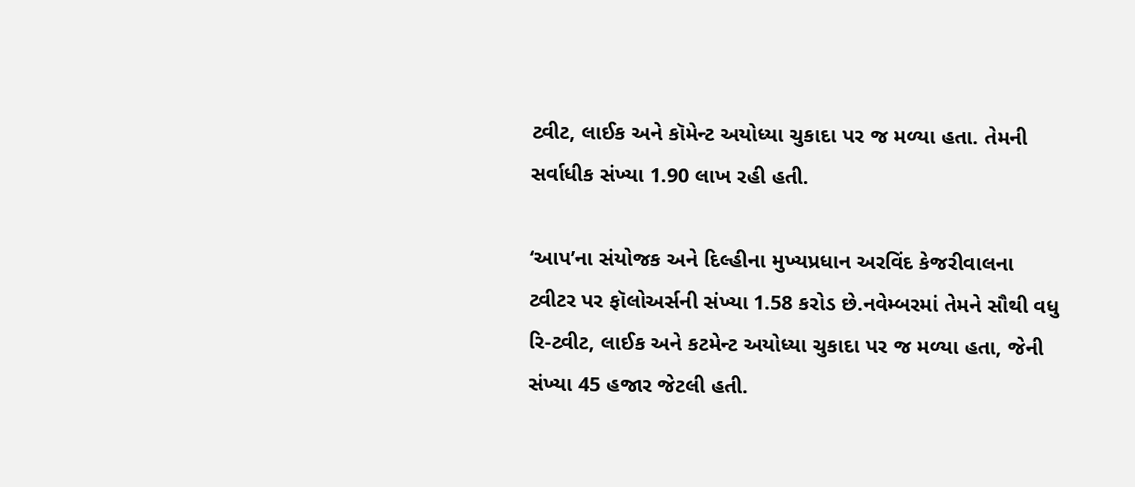ટ્વીટ, લાઈક અને કૉમેન્ટ અયોધ્યા ચુકાદા પર જ મળ્યા હતા. તેમની સર્વાધીક સંખ્યા 1.90 લાખ રહી હતી.

‘આપ’ના સંયોજક અને દિલ્હીના મુખ્યપ્રધાન અરવિંદ કેજરીવાલના ટ્વીટર પર ફૉલોઅર્સની સંખ્યા 1.58 કરોડ છે.નવેમ્બરમાં તેમને સૌથી વધુ રિ-ટ્વીટ, લાઈક અને કટમેન્ટ અયોધ્યા ચુકાદા પર જ મળ્યા હતા, જેની સંખ્યા 45 હજાર જેટલી હતી.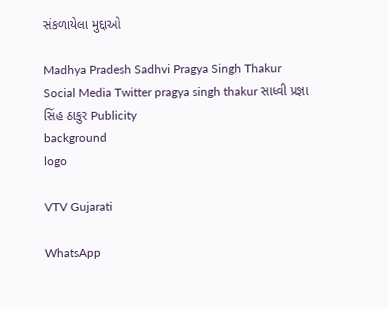સંકળાયેલા મુદ્દાઓ

Madhya Pradesh Sadhvi Pragya Singh Thakur Social Media Twitter pragya singh thakur સાધ્વી પ્રજ્ઞા સિંહ ઠાકુર Publicity
background
logo

VTV Gujarati

WhatsApp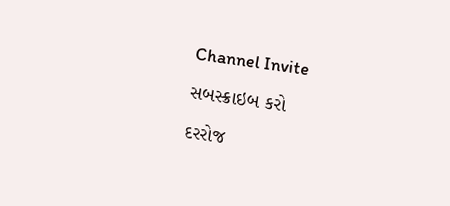Channel Invite

સબસ્ક્રાઇબ કરો

દરરોજ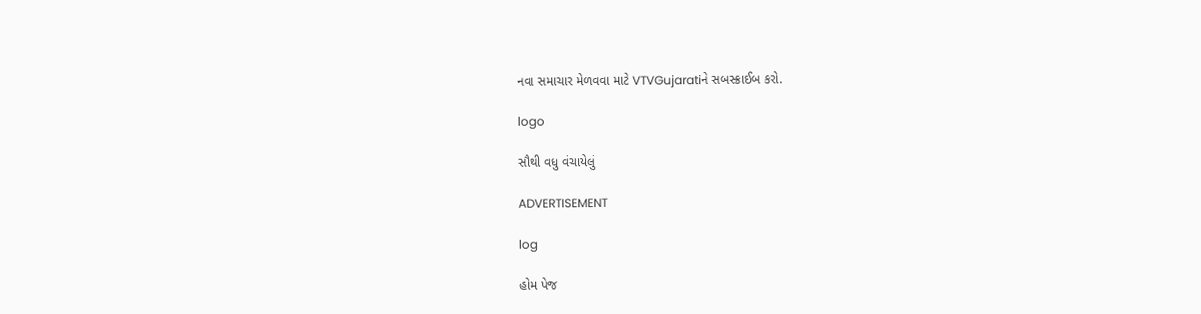નવા સમાચાર મેળવવા માટે VTVGujaratiને સબસ્ક્રાઈબ કરો.

logo

સૌથી વધુ વંચાયેલું

ADVERTISEMENT

log

હોમ પેજ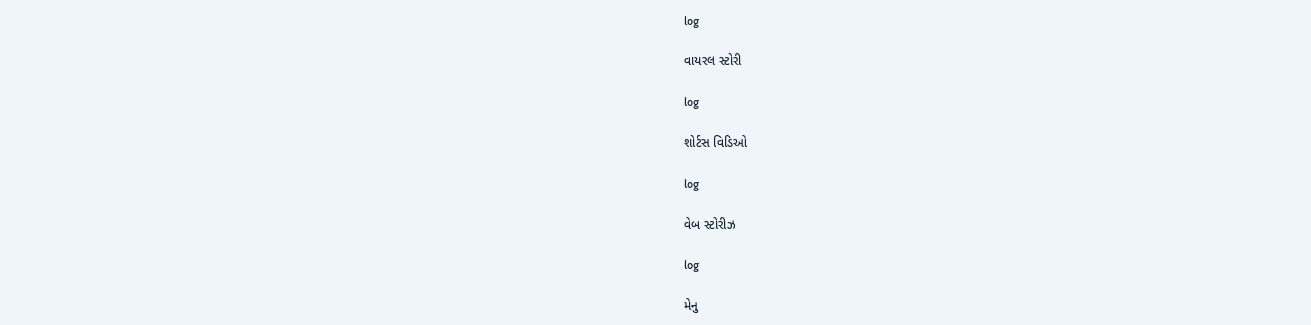log

વાયરલ સ્ટોરી

log

શોર્ટસ વિડિઓ

log

વેબ સ્ટોરીઝ

log

મેનુ